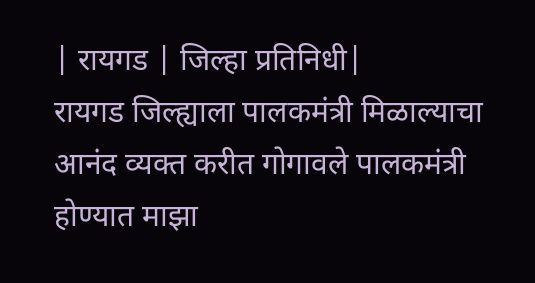| रायगड | जिल्हा प्रतिनिधी|
रायगड जिल्ह्याला पालकमंत्री मिळाल्याचा आनंद व्यक्त करीत गोगावले पालकमंत्री होण्यात माझा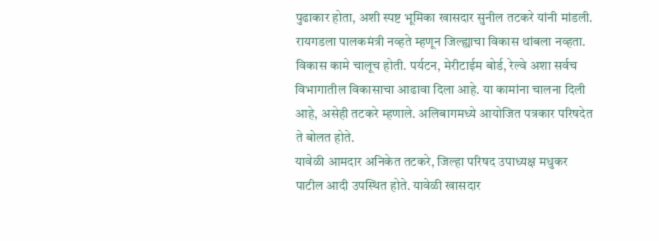पुढाकार होता, अशी स्पष्ट भूमिका खासदार सुनील तटकरे यांनी मांडली. रायगडला पालकमंत्री नव्हते म्हणून जिल्ह्याचा विकास थांबला नव्हता. विकास कामे चालूच होती. पर्यटन, मेरीटाईम बोर्ड, रेल्वे अशा सर्वच विभागातील विकासाचा आढावा दिला आहे. या कामांना चालना दिली आहे, असेही तटकरे म्हणाले. अलिबागमध्ये आयोजित पत्रकार परिषदेत ते बोलत होते.
यावेळी आमदार अनिकेत तटकरे, जिल्हा परिषद उपाध्यक्ष मधुकर पाटील आदी उपस्थित होते. यावेळी खासदार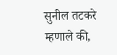सुनील तटकरे म्हणाले की,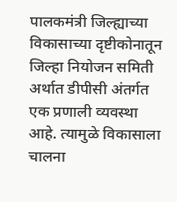पालकमंत्री जिल्ह्याच्या विकासाच्या दृष्टीकोनातून जिल्हा नियोजन समिती अर्थात डीपीसी अंतर्गत एक प्रणाली व्यवस्था आहे. त्यामुळे विकासाला चालना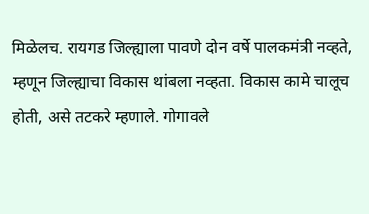मिळेलच. रायगड जिल्ह्याला पावणे दोन वर्षे पालकमंत्री नव्हते, म्हणून जिल्ह्याचा विकास थांबला नव्हता. विकास कामे चालूच होती, असे तटकरे म्हणाले. गोगावले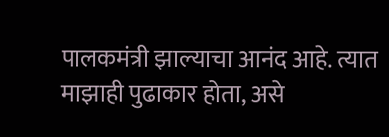पालकमंत्री झाल्याचा आनंद आहे. त्यात माझाही पुढाकार होता, असे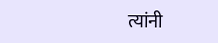त्यांनी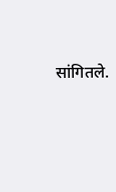सांगितले.